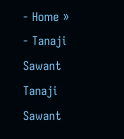- Home »
- Tanaji Sawant
Tanaji Sawant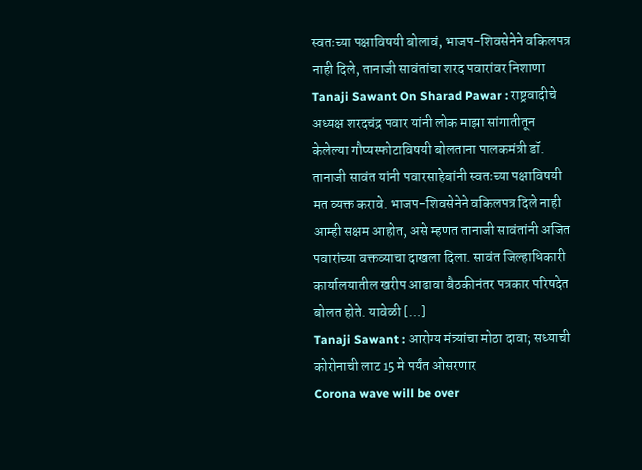स्वतःच्या पक्षाविषयी बोलावं, भाजप-शिवसेनेने वकिलपत्र नाही दिले, तानाजी सावंतांचा शरद पवारांवर निशाणा
Tanaji Sawant On Sharad Pawar : राष्ट्रवादीचे अध्यक्ष शरदचंद्र पवार यांनी लोक माझा सांगातीतून केलेल्या गौप्यस्फोटाविषयी बोलताना पालकमंत्री डॉ. तानाजी सावंत यांनी पवारसाहेबांनी स्वतःच्या पक्षाविषयी मत व्यक्त करावे. भाजप-शिवसेनेने वकिलपत्र दिले नाही आम्ही सक्षम आहोत, असे म्हणत तानाजी सावंतांनी अजित पवारांच्या वक्तव्याचा दाखला दिला. सावंत जिल्हाधिकारी कार्यालयातील खरीप आढावा बैठकीनंतर पत्रकार परिषदेत बोलत होते. यावेळी […]
Tanaji Sawant : आरोग्य मंत्र्यांचा मोठा दावा; सध्याची कोरोनाची लाट 15 मे पर्यंत ओसरणार
Corona wave will be over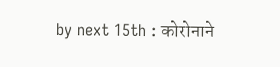by next 15th : कोरोनाने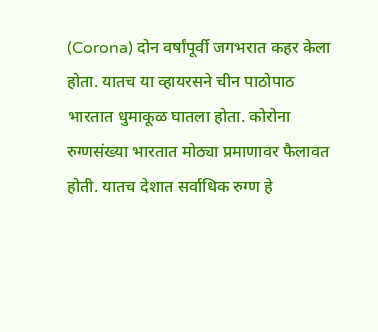(Corona) दोन वर्षांपूर्वी जगभरात कहर केला होता. यातच या व्हायरसने चीन पाठोपाठ भारतात धुमाकूळ घातला होता. कोरोना रुग्णसंख्या भारतात मोठ्या प्रमाणावर फैलावत होती. यातच देशात सर्वाधिक रुग्ण हे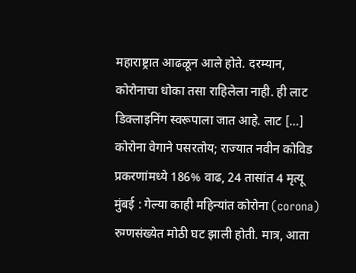महाराष्ट्रात आढळून आले होते. दरम्यान, कोरोनाचा धोका तसा राहिलेला नाही. ही लाट डिक्लाइनिंग स्वरूपाला जात आहे. लाट […]
कोरोना वेगाने पसरतोय; राज्यात नवीन कोविड प्रकरणांमध्ये 186% वाढ, 24 तासांत 4 मृत्यू
मुंबई : गेल्या काही महिन्यांत कोरोना (corona) रुग्णसंख्येत मोठी घट झाली होती. मात्र, आता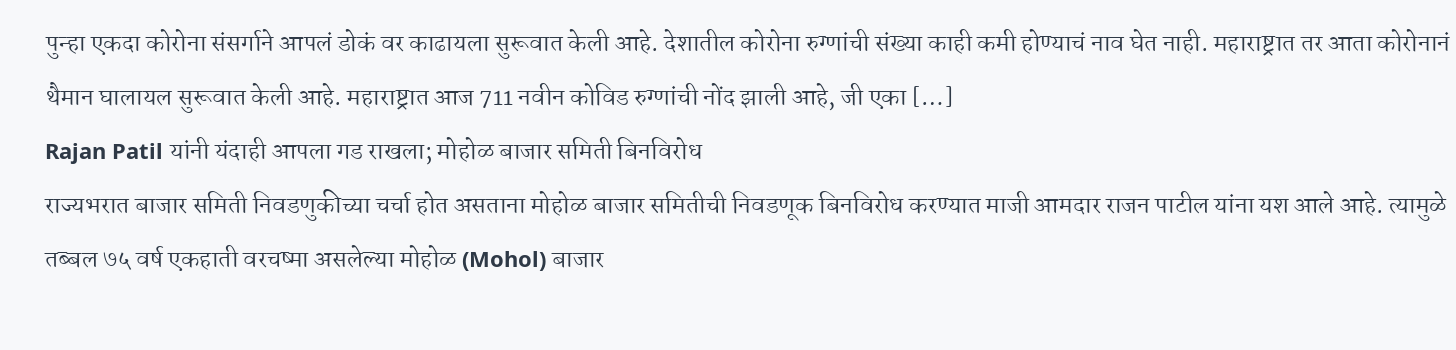पुन्हा एकदा कोरोना संसर्गाने आपलं डोकं वर काढायला सुरूवात केली आहे. देशातील कोरोना रुग्णांची संख्या काही कमी होण्याचं नाव घेत नाही. महाराष्ट्रात तर आता कोरोनानं थैमान घालायल सुरूवात केली आहे. महाराष्ट्रात आज 711 नवीन कोविड रुग्णांची नोंद झाली आहे, जी एका […]
Rajan Patil यांनी यंदाही आपला गड राखला; मोहोळ बाजार समिती बिनविरोध
राज्यभरात बाजार समिती निवडणुकीच्या चर्चा होत असताना मोहोळ बाजार समितीची निवडणूक बिनविरोध करण्यात माजी आमदार राजन पाटील यांना यश आले आहे. त्यामुळे तब्बल ७५ वर्ष एकहाती वरचष्मा असलेल्या मोहोळ (Mohol) बाजार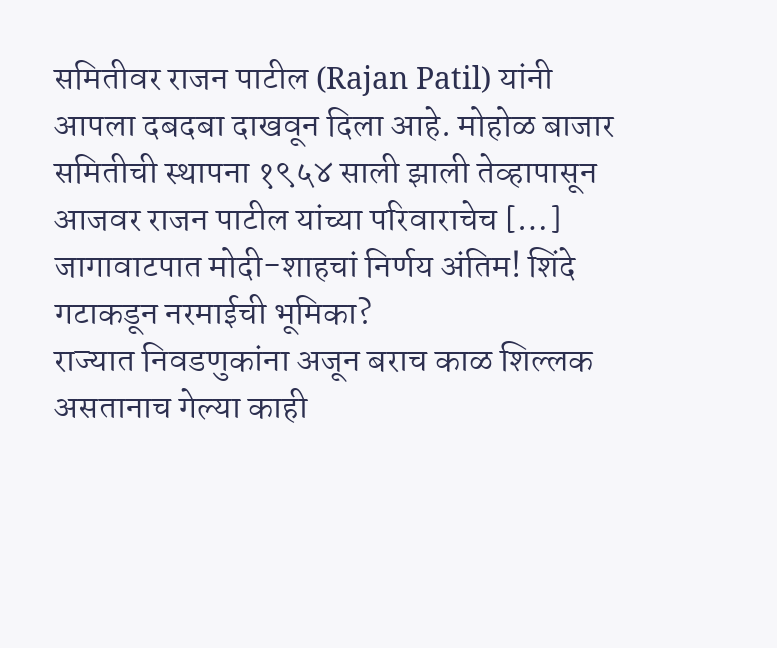समितीवर राजन पाटील (Rajan Patil) यांनी आपला दबदबा दाखवून दिला आहे. मोहोळ बाजार समितीची स्थापना १९५४ साली झाली तेव्हापासून आजवर राजन पाटील यांच्या परिवाराचेच […]
जागावाटपात मोदी-शाहचां निर्णय अंतिम! शिंदे गटाकडून नरमाईची भूमिका?
राज्यात निवडणुकांना अजून बराच काळ शिल्लक असतानाच गेल्या काही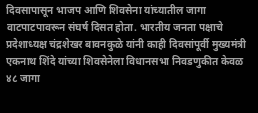दिवसापासून भाजप आणि शिवसेना यांच्यातील जागा वाटपाटपावरून संघर्ष दिसत होता. भारतीय जनता पक्षाचे प्रदेशाध्यक्ष चंद्रशेखर बावनकुळे यांनी काही दिवसांपूर्वी मुख्यमंत्री एकनाथ शिंदे यांच्या शिवसेनेला विधानसभा निवडणुकीत केवळ ४८ जागा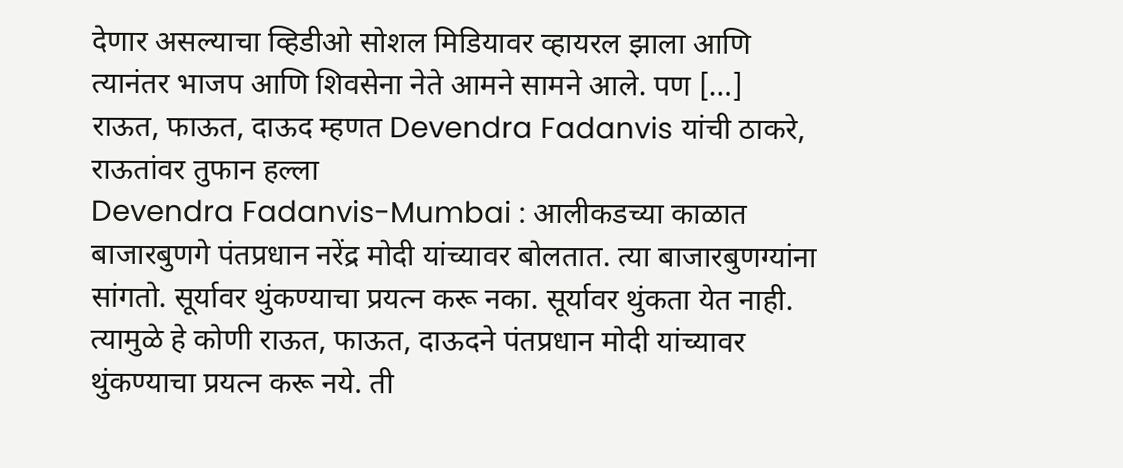देणार असल्याचा व्हिडीओ सोशल मिडियावर व्हायरल झाला आणि त्यानंतर भाजप आणि शिवसेना नेते आमने सामने आले. पण […]
राऊत, फाऊत, दाऊद म्हणत Devendra Fadanvis यांची ठाकरे, राऊतांवर तुफान हल्ला
Devendra Fadanvis-Mumbai : आलीकडच्या काळात बाजारबुणगे पंतप्रधान नरेंद्र मोदी यांच्यावर बोलतात. त्या बाजारबुणग्यांना सांगतो. सूर्यावर थुंकण्याचा प्रयत्न करू नका. सूर्यावर थुंकता येत नाही. त्यामुळे हे कोणी राऊत, फाऊत, दाऊदने पंतप्रधान मोदी यांच्यावर थुंकण्याचा प्रयत्न करू नये. ती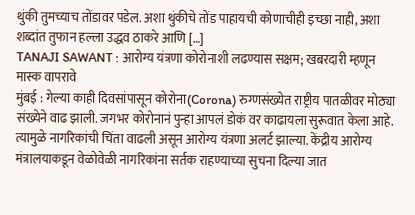थुंकी तुमच्याच तोंडावर पडेल. अशा थुंकीचे तोंड पाहायची कोणाचीही इच्छा नाही, अशा शब्दांत तुफान हल्ला उद्धव ठाकरे आणि […]
TANAJI SAWANT : आरोग्य यंत्रणा कोरोनाशी लढण्यास सक्षम; खबरदारी म्हणून मास्क वापरावे
मुंबई : गेल्या काही दिवसांपासून कोरोना(Corona) रुग्णसंख्येत राष्ट्रीय पातळीवर मोठ्या संख्येने वाढ झाली. जगभर कोरोनानं पुन्हा आपलं डोकं वर काढायला सुरूवात केला आहे. त्यामुळे नागरिकांची चिंता वाढली असून आरोग्य यंत्रणा अलर्ट झाल्या. केंद्रीय आरोग्य मंत्रालयाकडून वेळोवेळी नागरिकांना सर्तक राहण्याच्या सुचना दिल्या जात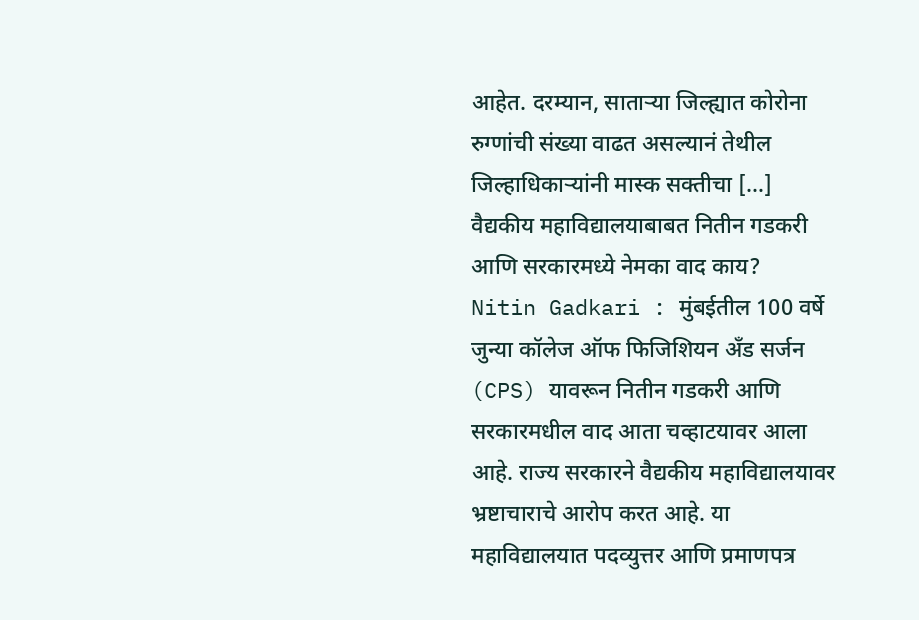आहेत. दरम्यान, साताऱ्या जिल्ह्यात कोरोना रुग्णांची संख्या वाढत असल्यानं तेथील जिल्हाधिकाऱ्यांनी मास्क सक्तीचा […]
वैद्यकीय महाविद्यालयाबाबत नितीन गडकरी आणि सरकारमध्ये नेमका वाद काय?
Nitin Gadkari : मुंबईतील 100 वर्षे जुन्या कॉलेज ऑफ फिजिशियन अँड सर्जन (CPS) यावरून नितीन गडकरी आणि सरकारमधील वाद आता चव्हाटयावर आला आहे. राज्य सरकारने वैद्यकीय महाविद्यालयावर भ्रष्टाचाराचे आरोप करत आहे. या महाविद्यालयात पदव्युत्तर आणि प्रमाणपत्र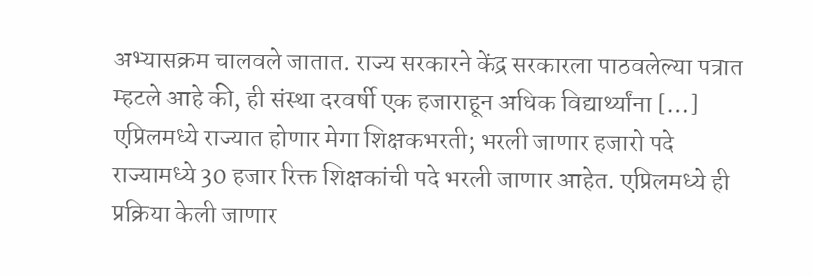अभ्यासक्रम चालवले जातात. राज्य सरकारने केंद्र सरकारला पाठवलेल्या पत्रात म्हटले आहे की, ही संस्था दरवर्षी एक हजाराहून अधिक विद्यार्थ्यांना […]
एप्रिलमध्ये राज्यात होणार मेगा शिक्षकभरती; भरली जाणार हजारो पदे
राज्यामध्ये 30 हजार रिक्त शिक्षकांची पदे भरली जाणार आहेत. एप्रिलमध्ये ही प्रक्रिया केली जाणार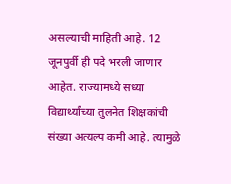असल्याची माहिती आहे. 12 जूनपुर्वी ही पदे भरली जाणार आहेत. राज्यामध्ये सध्या विद्यार्थ्यांच्या तुलनेत शिक्षकांची संख्या अत्यल्प कमी आहे. त्यामुळे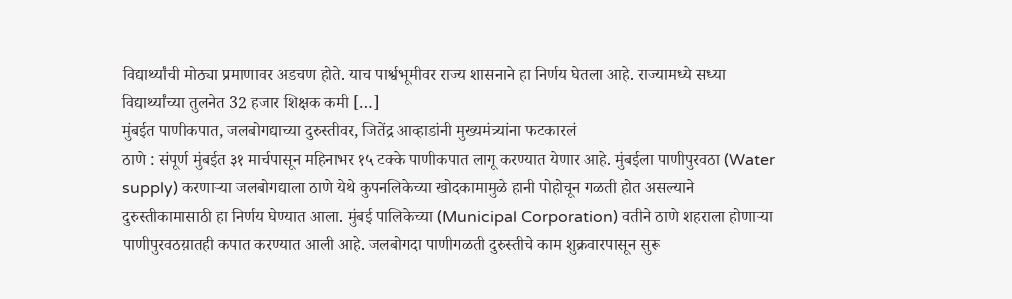विद्यार्थ्यांची मोठ्या प्रमाणावर अडचण होते. याच पार्श्वभूमीवर राज्य शासनाने हा निर्णय घेतला आहे. राज्यामध्ये सध्या विद्यार्थ्यांच्या तुलनेत 32 हजार शिक्षक कमी […]
मुंबईत पाणीकपात, जलबोगद्याच्या दुरुस्तीवर, जितेंद्र आव्हाडांनी मुख्यमंत्र्यांना फटकारलं
ठाणे : संपूर्ण मुंबईत ३१ मार्चपासून महिनाभर १५ टक्के पाणीकपात लागू करण्यात येणार आहे. मुंबईला पाणीपुरवठा (Water supply) करणाऱ्या जलबोगद्याला ठाणे येथे कुपनलिकेच्या खोदकामामुळे हानी पोहोचून गळती होत असल्याने दुरुस्तीकामासाठी हा निर्णय घेण्यात आला. मुंबई पालिकेच्या (Municipal Corporation) वतीने ठाणे शहराला होणाऱ्या पाणीपुरवठय़ातही कपात करण्यात आली आहे. जलबोगदा पाणीगळती दुरुस्तीचे काम शुक्रवारपासून सुरू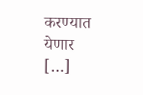करण्यात येणार […]